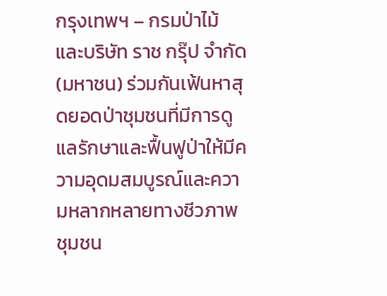กรุงเทพฯ – กรมป่าไม้ และบริษัท ราช กรุ๊ป จำกัด (มหาชน) ร่วมกันเฟ้นหาสุดยอดป่าชุมชนที่มีการดูแลรักษาและฟื้นฟูป่าให้มีความอุดมสมบูรณ์และความหลากหลายทางชีวภาพ ชุมชน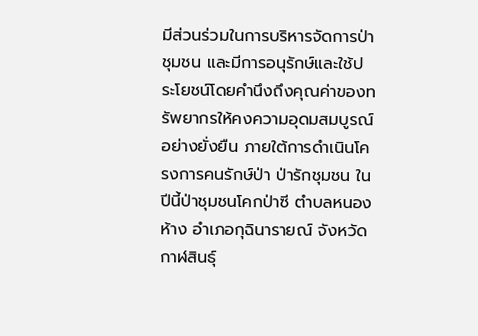มีส่วนร่วมในการบริหารจัดการป่าชุมชน และมีการอนุรักษ์และใช้ประโยชน์โดยคำนึงถึงคุณค่าของทรัพยากรให้คงความอุดมสมบูรณ์อย่างยั่งยืน ภายใต้การดำเนินโครงการคนรักษ์ป่า ป่ารักชุมชน ในปีนี้ป่าชุมชนโคกป่าซี ตำบลหนองห้าง อำเภอกุฉินารายณ์ จังหวัดกาฬสินธุ์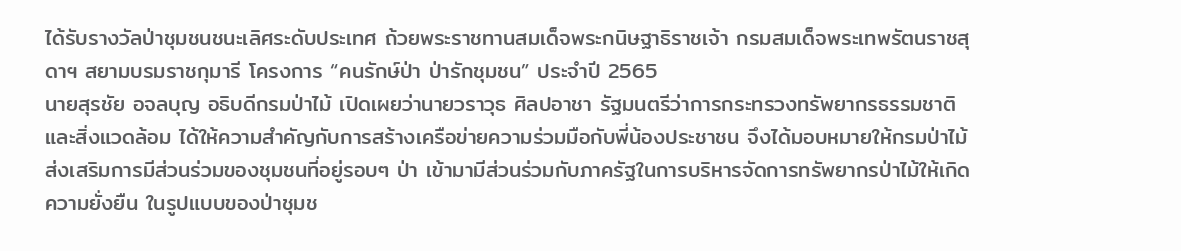ได้รับรางวัลป่าชุมชนชนะเลิศระดับประเทศ ถ้วยพระราชทานสมเด็จพระกนิษฐาธิราชเจ้า กรมสมเด็จพระเทพรัตนราชสุดาฯ สยามบรมราชกุมารี โครงการ “คนรักษ์ป่า ป่ารักชุมชน” ประจำปี 2565
นายสุรชัย อจลบุญ อธิบดีกรมป่าไม้ เปิดเผยว่านายวราวุธ ศิลปอาชา รัฐมนตรีว่าการกระทรวงทรัพยากรธรรมชาติและสิ่งแวดล้อม ได้ให้ความสำคัญกับการสร้างเครือข่ายความร่วมมือกับพี่น้องประชาชน จึงได้มอบหมายให้กรมป่าไม้ส่งเสริมการมีส่วนร่วมของชุมชนที่อยู่รอบๆ ป่า เข้ามามีส่วนร่วมกับภาครัฐในการบริหารจัดการทรัพยากรป่าไม้ให้เกิดความยั่งยืน ในรูปแบบของป่าชุมช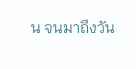น จนมาถึงวัน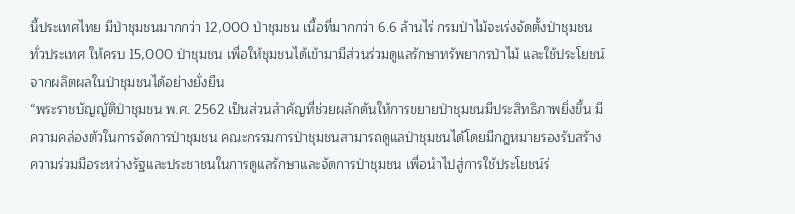นี้ประเทศไทย มีป่าชุมชนมากกว่า 12,000 ป่าชุมชน เนื้อที่มากกว่า 6.6 ล้านไร่ กรมป่าไม้จะเร่งจัดตั้งป่าชุมชนทั่วประเทศ ให้ครบ 15,000 ป่าชุมชน เพื่อให้ชุมชนได้เข้ามามีส่วนร่วมดูแลรักษาทรัพยากรป่าไม้ และใช้ประโยชน์จากผลิตผลในป่าชุมชนได้อย่างยั่งยืน
“พระราชบัญญัติป่าชุมชน พ.ศ. 2562 เป็นส่วนสำคัญที่ช่วยผลักดันให้การขยายป่าชุมชนมีประสิทธิภาพยิ่งขึ้น มีความคล่องตัวในการจัดการป่าชุมชน คณะกรรมการป่าชุมชนสามารถดูแลป่าชุมชนได้โดยมีกฎหมายรองรับสร้างความร่วมมือระหว่างรัฐและประชาชนในการดูแลรักษาและจัดการป่าชุมชน เพื่อนำไปสู่การใช้ประโยชน์ร่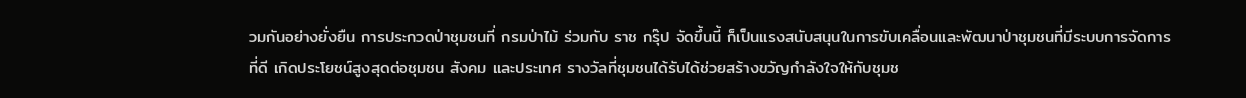วมกันอย่างยั่งยืน การประกวดป่าชุมชนที่ กรมป่าไม้ ร่วมกับ ราช กรุ๊ป จัดขึ้นนี้ ก็เป็นแรงสนับสนุนในการขับเคลื่อนและพัฒนาป่าชุมชนที่มีระบบการจัดการที่ดี เกิดประโยชน์สูงสุดต่อชุมชน สังคม และประเทศ รางวัลที่ชุมชนได้รับได้ช่วยสร้างขวัญกำลังใจให้กับชุมช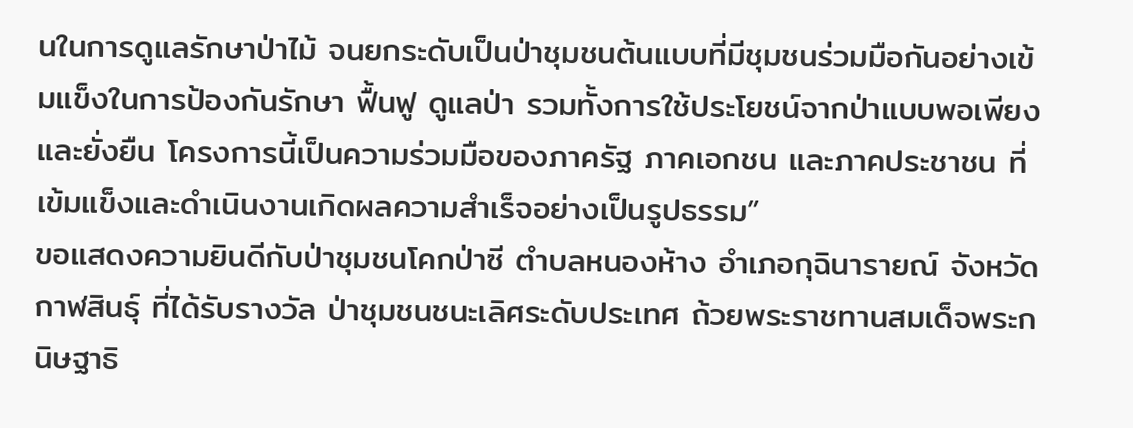นในการดูแลรักษาป่าไม้ จนยกระดับเป็นป่าชุมชนต้นแบบที่มีชุมชนร่วมมือกันอย่างเข้มแข็งในการป้องกันรักษา ฟื้นฟู ดูแลป่า รวมทั้งการใช้ประโยชน์จากป่าแบบพอเพียงและยั่งยืน โครงการนี้เป็นความร่วมมือของภาครัฐ ภาคเอกชน และภาคประชาชน ที่เข้มแข็งและดำเนินงานเกิดผลความสำเร็จอย่างเป็นรูปธรรม”
ขอแสดงความยินดีกับป่าชุมชนโคกป่าซี ตำบลหนองห้าง อำเภอกุฉินารายณ์ จังหวัดกาฬสินธุ์ ที่ได้รับรางวัล ป่าชุมชนชนะเลิศระดับประเทศ ถ้วยพระราชทานสมเด็จพระกนิษฐาธิ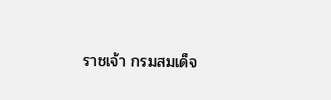ราชเจ้า กรมสมเด็จ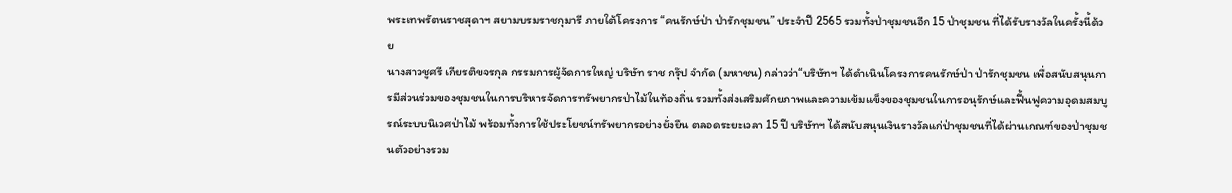พระเทพรัตนราชสุดาฯ สยามบรมราชกุมารี ภายใต้โครงการ “คนรักษ์ป่า ป่ารักชุมชน” ประจำปี 2565 รวมทั้งป่าชุมชนอีก 15 ป่าชุมชน ที่ได้รับรางวัลในครั้งนี้ด้วย
นางสาวชูศรี เกียรติขจรกุล กรรมการผู้จัดการใหญ่ บริษัท ราช กรุ๊ป จำกัด (มหาชน) กล่าวว่า“บริษัทฯ ได้ดำเนินโครงการคนรักษ์ป่า ป่ารักชุมชน เพื่อสนับสนุนการมีส่วนร่วมของชุมชนในการบริหารจัดการทรัพยากรป่าไม้ในท้องถิ่น รวมทั้งส่งเสริมศักยภาพและความเข้มแข็งของชุมชนในการอนุรักษ์และฟื้นฟูความอุดมสมบูรณ์ระบบนิเวศป่าไม้ พร้อมทั้งการใช้ประโยชน์ทรัพยากรอย่างยั่งยืน ตลอดระยะเวลา 15 ปี บริษัทฯ ได้สนับสนุนเงินรางวัลแก่ป่าชุมชนที่ได้ผ่านเกณฑ์ของป่าชุมชนตัวอย่างรวม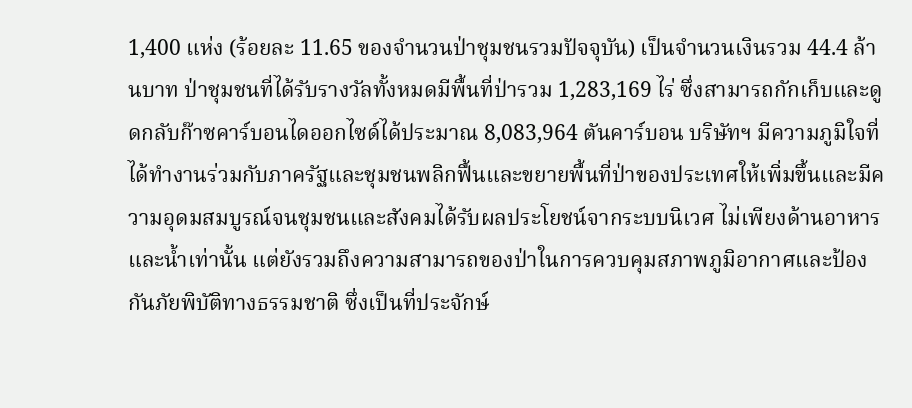1,400 แห่ง (ร้อยละ 11.65 ของจำนวนป่าชุมชนรวมปัจจุบัน) เป็นจำนวนเงินรวม 44.4 ล้านบาท ป่าชุมชนที่ได้รับรางวัลทั้งหมดมีพื้นที่ป่ารวม 1,283,169 ไร่ ซึ่งสามารถกักเก็บและดูดกลับก๊าซคาร์บอนไดออกไซด์ได้ประมาณ 8,083,964 ตันคาร์บอน บริษัทฯ มีความภูมิใจที่ได้ทำงานร่วมกับภาครัฐและชุมชนพลิกฟื้นและขยายพื้นที่ป่าของประเทศให้เพิ่มขึ้นและมีความอุดมสมบูรณ์จนชุมชนและสังคมได้รับผลประโยชน์จากระบบนิเวศ ไม่เพียงด้านอาหารและน้ำเท่านั้น แต่ยังรวมถึงความสามารถของป่าในการควบคุมสภาพภูมิอากาศและป้องกันภัยพิบัติทางธรรมชาติ ซึ่งเป็นที่ประจักษ์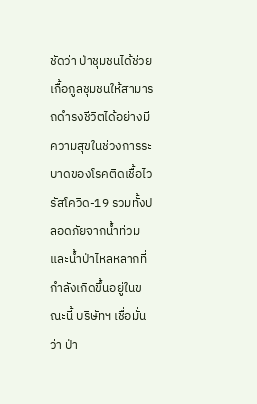ชัดว่า ป่าชุมชนได้ช่วยเกื้อกูลชุมชนให้สามารถดำรงชีวิตได้อย่างมีความสุขในช่วงการระบาดของโรคติดเชื้อไวรัสโควิด-19 รวมทั้งปลอดภัยจากน้ำท่วมและน้ำป่าไหลหลากที่กำลังเกิดขึ้นอยู่ในขณะนี้ บริษัทฯ เชื่อมั่นว่า ป่า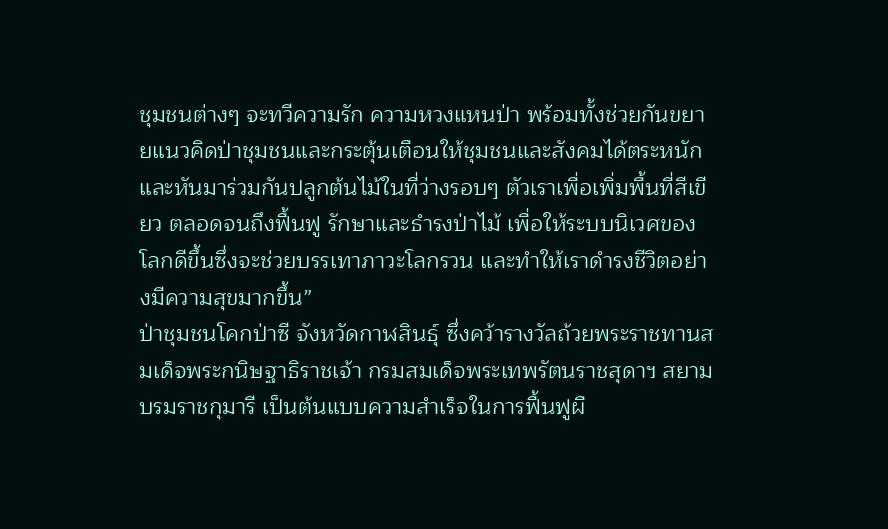ชุมชนต่างๆ จะทวีความรัก ความหวงแหนป่า พร้อมทั้งช่วยกันขยายแนวคิดป่าชุมชนและกระตุ้นเตือนให้ชุมชนและสังคมได้ตระหนักและหันมาร่วมกันปลูกต้นไม้ในที่ว่างรอบๆ ตัวเราเพื่อเพิ่มพื้นที่สีเขียว ตลอดจนถึงฟื้นฟู รักษาและธำรงป่าไม้ เพื่อให้ระบบนิเวศของโลกดีขึ้นซึ่งจะช่วยบรรเทาภาวะโลกรวน และทำให้เราดำรงชีวิตอย่างมีความสุขมากขึ้น”
ป่าชุมชนโคกป่าซี จังหวัดกาฬสินธุ์ ซึ่งคว้ารางวัลถ้วยพระราชทานสมเด็จพระกนิษฐาธิราชเจ้า กรมสมเด็จพระเทพรัตนราชสุดาฯ สยามบรมราชกุมารี เป็นต้นแบบความสำเร็จในการฟื้นฟูผื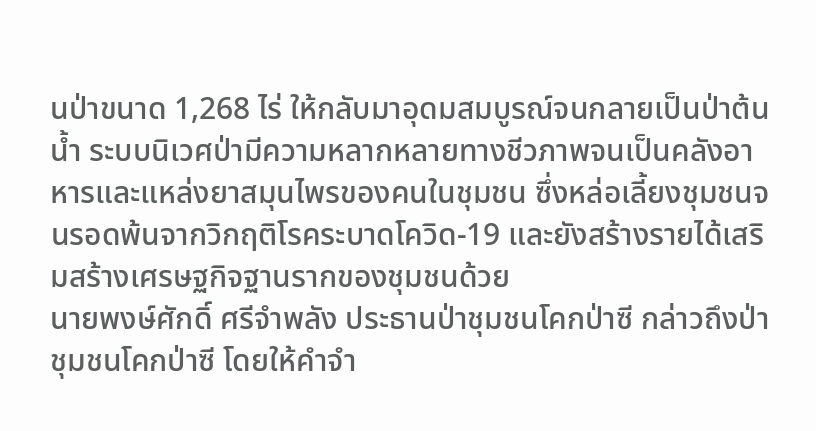นป่าขนาด 1,268 ไร่ ให้กลับมาอุดมสมบูรณ์จนกลายเป็นป่าต้นน้ำ ระบบนิเวศป่ามีความหลากหลายทางชีวภาพจนเป็นคลังอาหารและแหล่งยาสมุนไพรของคนในชุมชน ซึ่งหล่อเลี้ยงชุมชนจนรอดพ้นจากวิกฤติโรคระบาดโควิด-19 และยังสร้างรายได้เสริมสร้างเศรษฐกิจฐานรากของชุมชนด้วย
นายพงษ์ศักดิ์ ศรีจำพลัง ประธานป่าชุมชนโคกป่าซี กล่าวถึงป่าชุมชนโคกป่าซี โดยให้คำจำ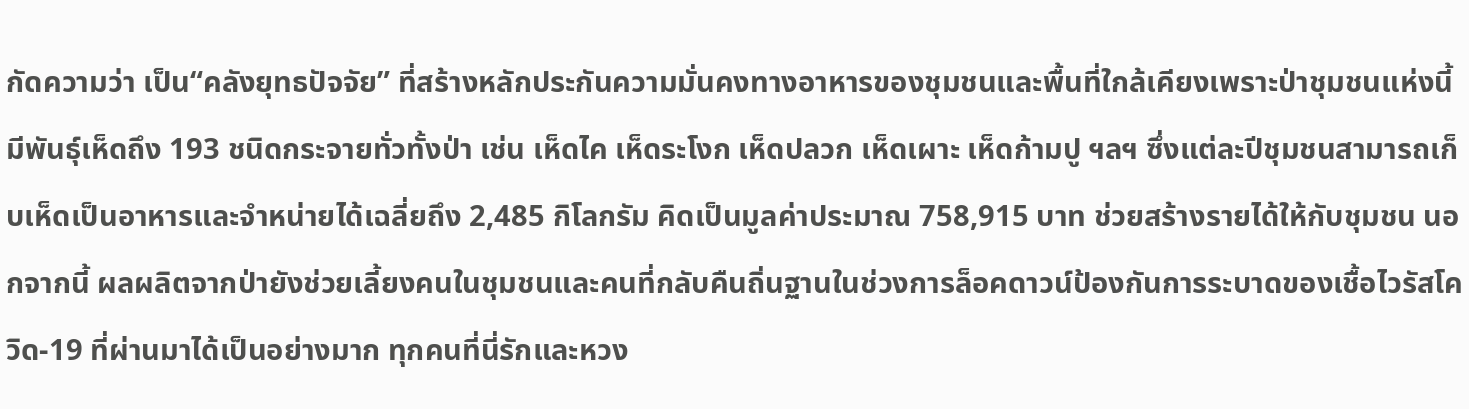กัดความว่า เป็น“คลังยุทธปัจจัย” ที่สร้างหลักประกันความมั่นคงทางอาหารของชุมชนและพื้นที่ใกล้เคียงเพราะป่าชุมชนแห่งนี้มีพันธุ์เห็ดถึง 193 ชนิดกระจายทั่วทั้งป่า เช่น เห็ดไค เห็ดระโงก เห็ดปลวก เห็ดเผาะ เห็ดก้ามปู ฯลฯ ซึ่งแต่ละปีชุมชนสามารถเก็บเห็ดเป็นอาหารและจำหน่ายได้เฉลี่ยถึง 2,485 กิโลกรัม คิดเป็นมูลค่าประมาณ 758,915 บาท ช่วยสร้างรายได้ให้กับชุมชน นอกจากนี้ ผลผลิตจากป่ายังช่วยเลี้ยงคนในชุมชนและคนที่กลับคืนถิ่นฐานในช่วงการล็อคดาวน์ป้องกันการระบาดของเชื้อไวรัสโควิด-19 ที่ผ่านมาได้เป็นอย่างมาก ทุกคนที่นี่รักและหวง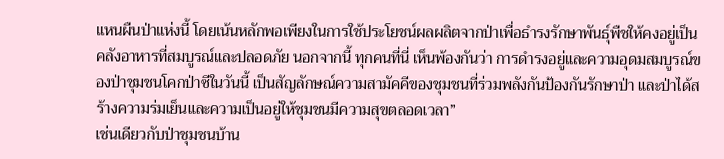แหนผืนป่าแห่งนี้ โดยเน้นหลักพอเพียงในการใช้ประโยชน์ผลผลิตจากป่าเพื่อธำรงรักษาพันธุ์พืชให้คงอยู่เป็นคลังอาหารที่สมบูรณ์และปลอดภัย นอกจากนี้ ทุกคนที่นี่ เห็นพ้องกันว่า การดำรงอยู่และความอุดมสมบูรณ์ของป่าชุมชนโคกป่าซีในวันนี้ เป็นสัญลักษณ์ความสามัคคีของชุมชนที่ร่วมพลังกันป้องกันรักษาป่า และป่าได้สร้างความร่มเย็นและความเป็นอยู่ให้ชุมชนมีความสุขตลอดเวลา”
เช่นเดียวกับป่าชุมชนบ้าน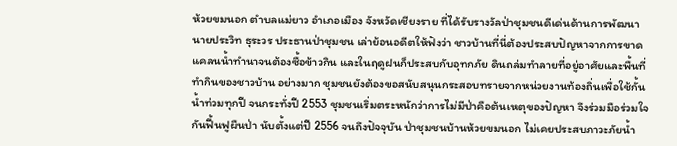ห้วยขมนอก ตำบลแม่ยาว อำเภอเมือง จังหวัดเชียงราย ที่ได้รับรางวัลป่าชุมชนดีเด่นด้านการพัฒนา นายประวิท ธุระวร ประธานป่าชุมชน เล่าย้อนอดีตให้ฟังว่า ชาวบ้านที่นี่ต้องประสบปัญหาจากการขาดแคลนน้ำทำนาจนต้องซื้อข้าวกิน และในฤดูฝนก็ประสบกับอุทกภัย ดินถล่มทำลายที่อยู่อาศัยและพื้นที่ทำกินของชาวบ้าน อย่างมาก ชุมชนยังต้องขอสนับสนุนกระสอบทรายจากหน่วยงานท้องถิ่นเพื่อใช้กั้นน้ำท่วมทุกปี จนกระทั่งปี 2553 ชุมชนเริ่มตระหนักว่าการไม่มีป่าคือต้นเหตุของปัญหา จึงร่วมมือร่วมใจกันฟื้นฟูผืนป่า นับตั้งแต่ปี 2556 จนถึงปัจจุบัน ป่าชุมชนบ้านห้วยขมนอก ไม่เคยประสบภาวะภัยน้ำ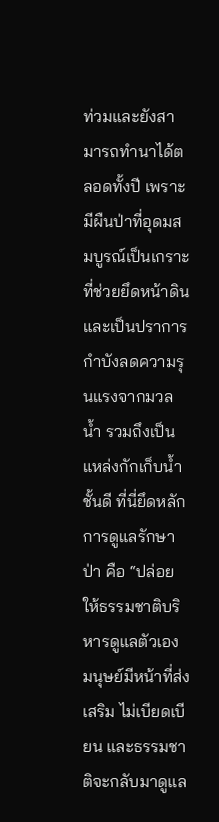ท่วมและยังสามารถทำนาได้ตลอดทั้งปี เพราะมีผืนป่าที่อุดมสมบูรณ์เป็นเกราะที่ช่วยยึดหน้าดินและเป็นปราการกำบังลดความรุนแรงจากมวลน้ำ รวมถึงเป็นแหล่งกักเก็บน้ำชั้นดี ที่นี่ยึดหลักการดูแลรักษาป่า คือ “ปล่อยให้ธรรมชาติบริหารดูแลตัวเอง มนุษย์มีหน้าที่ส่งเสริม ไม่เบียดเบียน และธรรมชาติจะกลับมาดูแล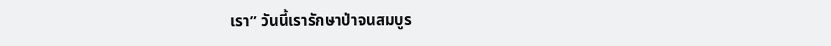เรา” วันนี้เรารักษาป่าจนสมบูร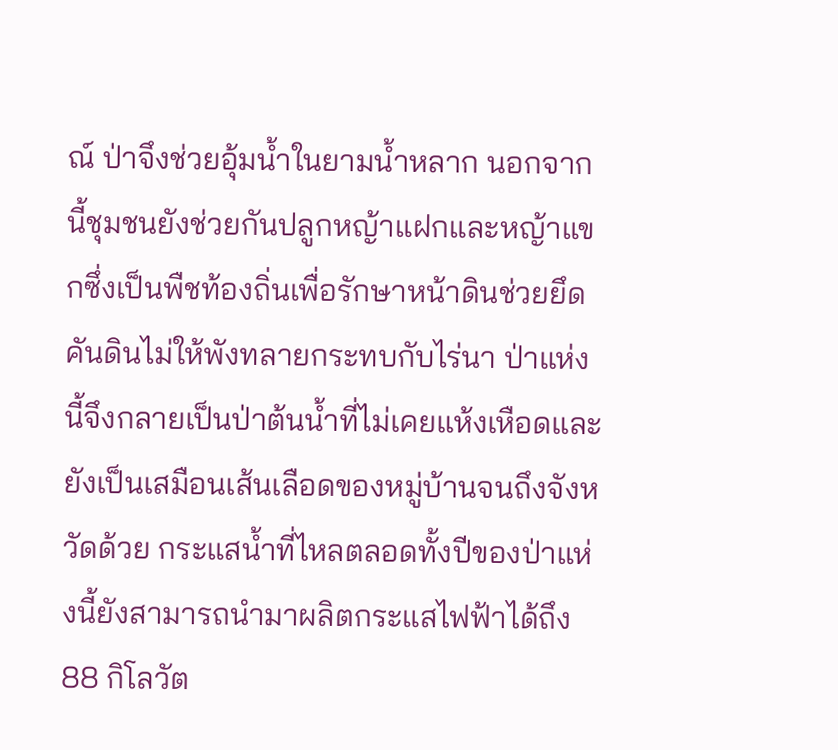ณ์ ป่าจึงช่วยอุ้มน้ำในยามน้ำหลาก นอกจากนี้ชุมชนยังช่วยกันปลูกหญ้าแฝกและหญ้าแขกซึ่งเป็นพืชท้องถิ่นเพื่อรักษาหน้าดินช่วยยึดคันดินไม่ให้พังทลายกระทบกับไร่นา ป่าแห่งนี้จึงกลายเป็นป่าต้นน้ำที่ไม่เคยแห้งเหือดและยังเป็นเสมือนเส้นเลือดของหมู่บ้านจนถึงจังหวัดด้วย กระแสน้ำที่ไหลตลอดทั้งปีของป่าแห่งนี้ยังสามารถนำมาผลิตกระแสไฟฟ้าได้ถึง 88 กิโลวัต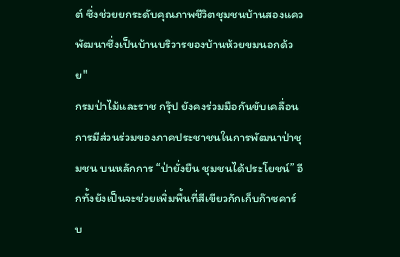ต์ ซึ่งช่วยยกระดับคุณภาพชีวิตชุมชนบ้านสองแควพัฒนาซึ่งเป็นบ้านบริวารของบ้านห้วยขมนอกด้วย"
กรมป่าไม้และราช กรุ๊ป ยังคงร่วมมือกันขับเคลื่อนการมีส่วนร่วมของภาคประชาชนในการพัฒนาป่าชุมชน บนหลักการ “ป่ายั่งยืน ชุมชนได้ประโยชน์” อีกทั้งยังเป็นจะช่วยเพิ่มพื้นที่สีเขียวกักเก็บก๊าซคาร์บ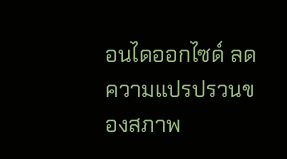อนไดออกไซด์ ลดความแปรปรวนของสภาพ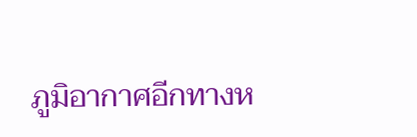ภูมิอากาศอีกทางห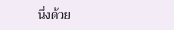นึ่งด้วย